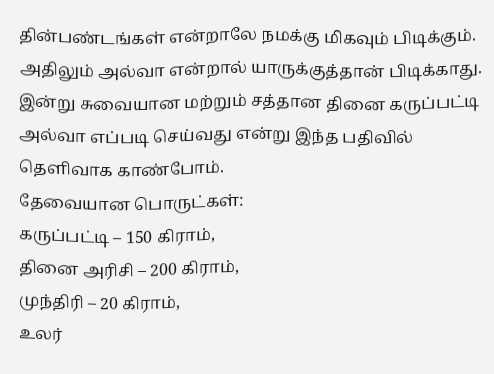தின்பண்டங்கள் என்றாலே நமக்கு மிகவும் பிடிக்கும். அதிலும் அல்வா என்றால் யாருக்குத்தான் பிடிக்காது. இன்று சுவையான மற்றும் சத்தான தினை கருப்பட்டி அல்வா எப்படி செய்வது என்று இந்த பதிவில் தெளிவாக காண்போம்.
தேவையான பொருட்கள்:
கருப்பட்டி – 150 கிராம்,
தினை அரிசி – 200 கிராம்,
முந்திரி – 20 கிராம்,
உலர்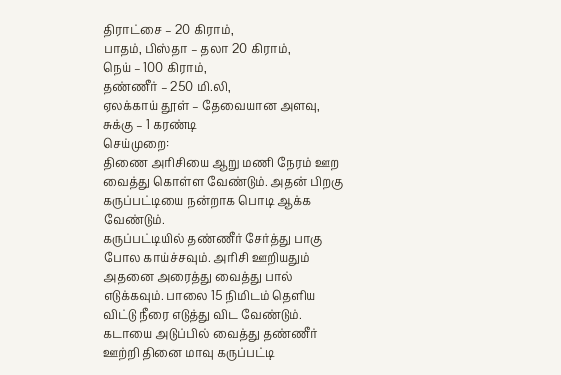திராட்சை – 20 கிராம்,
பாதம், பிஸ்தா – தலா 20 கிராம்,
நெய் – 100 கிராம்,
தண்ணீர் – 250 மி.லி,
ஏலக்காய் தூள் – தேவையான அளவு,
சுக்கு – 1 கரண்டி
செய்முறை:
திணை அரிசியை ஆறு மணி நேரம் ஊற வைத்து கொள்ள வேண்டும். அதன் பிறகு கருப்பட்டியை நன்றாக பொடி ஆக்க வேண்டும்.
கருப்பட்டியில் தண்ணீர் சேர்த்து பாகு போல காய்ச்சவும். அரிசி ஊறியதும் அதனை அரைத்து வைத்து பால் எடுக்கவும். பாலை 15 நிமிடம் தெளிய விட்டு நீரை எடுத்து விட வேண்டும். கடாயை அடுப்பில் வைத்து தண்ணீர் ஊற்றி தினை மாவு கருப்பட்டி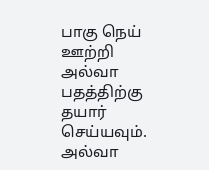பாகு நெய் ஊற்றி அல்வா பதத்திற்கு தயார் செய்யவும்.
அல்வா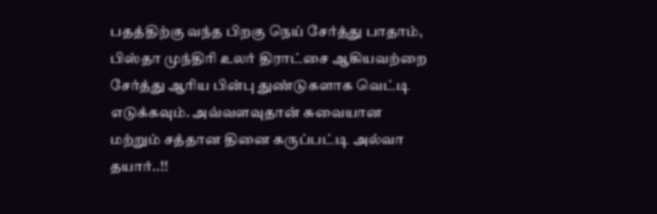பதத்திற்கு வந்த பிறகு நெய் சேர்த்து பாதாம், பிஸ்தா முந்திரி உலர் திராட்சை ஆகியவற்றை சேர்த்து ஆரிய பின்பு துண்டுகளாக வெட்டி எடுக்கவும். அவ்வளவுதான் சுவையான மற்றும் சத்தான தினை கருப்பட்டி அல்வா தயார்..!!